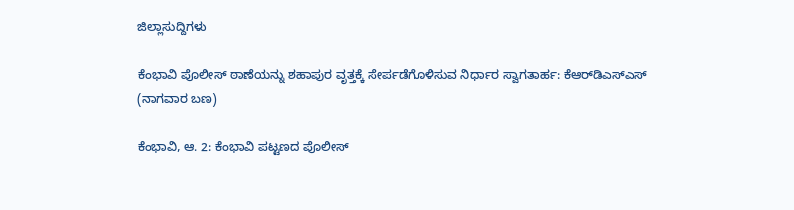ಜಿಲ್ಲಾಸುದ್ದಿಗಳು

ಕೆಂಭಾವಿ ಪೊಲೀಸ್ ಠಾಣೆಯನ್ನು ಶಹಾಪುರ ವೃತ್ತಕ್ಕೆ ಸೇರ್ಪಡೆಗೊಳಿಸುವ ನಿರ್ಧಾರ ಸ್ವಾಗತಾರ್ಹ: ಕೆಆರ್‌ಡಿಎಸ್‌ಎಸ್ (ನಾಗವಾರ ಬಣ)

ಕೆಂಭಾವಿ, ಆ. 2: ಕೆಂಭಾವಿ ಪಟ್ಟಣದ ಪೊಲೀಸ್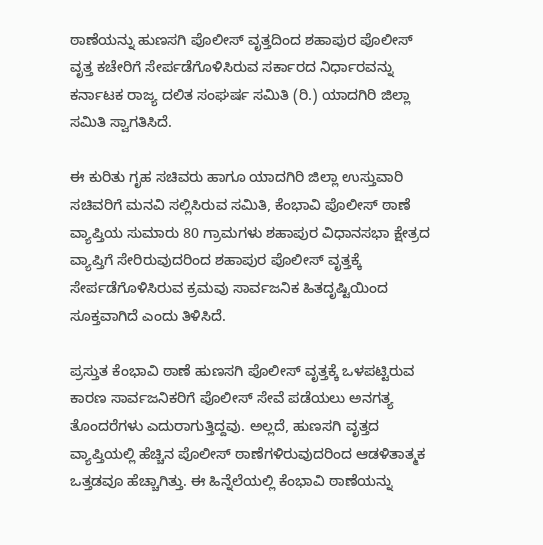ಠಾಣೆಯನ್ನು ಹುಣಸಗಿ ಪೊಲೀಸ್ ವೃತ್ತದಿಂದ ಶಹಾಪುರ ಪೊಲೀಸ್ ವೃತ್ತ ಕಚೇರಿಗೆ ಸೇರ್ಪಡೆಗೊಳಿಸಿರುವ ಸರ್ಕಾರದ ನಿರ್ಧಾರವನ್ನು ಕರ್ನಾಟಕ ರಾಜ್ಯ ದಲಿತ ಸಂಘರ್ಷ ಸಮಿತಿ (ರಿ.) ಯಾದಗಿರಿ ಜಿಲ್ಲಾ ಸಮಿತಿ ಸ್ವಾಗತಿಸಿದೆ.

ಈ ಕುರಿತು ಗೃಹ ಸಚಿವರು ಹಾಗೂ ಯಾದಗಿರಿ ಜಿಲ್ಲಾ ಉಸ್ತುವಾರಿ ಸಚಿವರಿಗೆ ಮನವಿ ಸಲ್ಲಿಸಿರುವ ಸಮಿತಿ, ಕೆಂಭಾವಿ ಪೊಲೀಸ್ ಠಾಣೆ ವ್ಯಾಪ್ತಿಯ ಸುಮಾರು 80 ಗ್ರಾಮಗಳು ಶಹಾಪುರ ವಿಧಾನಸಭಾ ಕ್ಷೇತ್ರದ ವ್ಯಾಪ್ತಿಗೆ ಸೇರಿರುವುದರಿಂದ ಶಹಾಪುರ ಪೊಲೀಸ್ ವೃತ್ತಕ್ಕೆ ಸೇರ್ಪಡೆಗೊಳಿಸಿರುವ ಕ್ರಮವು ಸಾರ್ವಜನಿಕ ಹಿತದೃಷ್ಟಿಯಿಂದ ಸೂಕ್ತವಾಗಿದೆ ಎಂದು ತಿಳಿಸಿದೆ.

ಪ್ರಸ್ತುತ ಕೆಂಭಾವಿ ಠಾಣೆ ಹುಣಸಗಿ ಪೊಲೀಸ್ ವೃತ್ತಕ್ಕೆ ಒಳಪಟ್ಟಿರುವ ಕಾರಣ ಸಾರ್ವಜನಿಕರಿಗೆ ಪೊಲೀಸ್ ಸೇವೆ ಪಡೆಯಲು ಅನಗತ್ಯ ತೊಂದರೆಗಳು ಎದುರಾಗುತ್ತಿದ್ದವು. ಅಲ್ಲದೆ, ಹುಣಸಗಿ ವೃತ್ತದ ವ್ಯಾಪ್ತಿಯಲ್ಲಿ ಹೆಚ್ಚಿನ ಪೊಲೀಸ್ ಠಾಣೆಗಳಿರುವುದರಿಂದ ಆಡಳಿತಾತ್ಮಕ ಒತ್ತಡವೂ ಹೆಚ್ಚಾಗಿತ್ತು. ಈ ಹಿನ್ನೆಲೆಯಲ್ಲಿ ಕೆಂಭಾವಿ ಠಾಣೆಯನ್ನು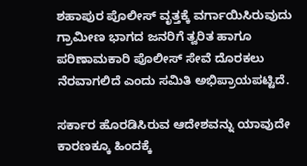ಶಹಾಪುರ ಪೊಲೀಸ್ ವೃತ್ತಕ್ಕೆ ವರ್ಗಾಯಿಸಿರುವುದು ಗ್ರಾಮೀಣ ಭಾಗದ ಜನರಿಗೆ ತ್ವರಿತ ಹಾಗೂ ಪರಿಣಾಮಕಾರಿ ಪೊಲೀಸ್ ಸೇವೆ ದೊರಕಲು ನೆರವಾಗಲಿದೆ ಎಂದು ಸಮಿತಿ ಅಭಿಪ್ರಾಯಪಟ್ಟಿದೆ.

ಸರ್ಕಾರ ಹೊರಡಿಸಿರುವ ಆದೇಶವನ್ನು ಯಾವುದೇ ಕಾರಣಕ್ಕೂ ಹಿಂದಕ್ಕೆ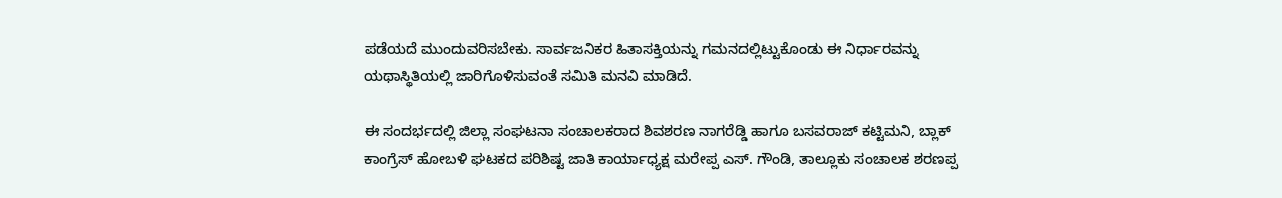ಪಡೆಯದೆ ಮುಂದುವರಿಸಬೇಕು. ಸಾರ್ವಜನಿಕರ ಹಿತಾಸಕ್ತಿಯನ್ನು ಗಮನದಲ್ಲಿಟ್ಟುಕೊಂಡು ಈ ನಿರ್ಧಾರವನ್ನು ಯಥಾಸ್ಥಿತಿಯಲ್ಲಿ ಜಾರಿಗೊಳಿಸುವಂತೆ ಸಮಿತಿ ಮನವಿ ಮಾಡಿದೆ.

ಈ ಸಂದರ್ಭದಲ್ಲಿ ಜಿಲ್ಲಾ ಸಂಘಟನಾ ಸಂಚಾಲಕರಾದ ಶಿವಶರಣ ನಾಗರೆಡ್ಡಿ ಹಾಗೂ ಬಸವರಾಜ್ ಕಟ್ಟಿಮನಿ, ಬ್ಲಾಕ್ ಕಾಂಗ್ರೆಸ್ ಹೋಬಳಿ ಘಟಕದ ಪರಿಶಿಷ್ಟ ಜಾತಿ ಕಾರ್ಯಾಧ್ಯಕ್ಷ ಮರೇಪ್ಪ ಎಸ್. ಗೌಂಡಿ, ತಾಲ್ಲೂಕು ಸಂಚಾಲಕ ಶರಣಪ್ಪ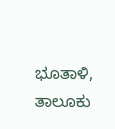ಭೂತಾಳಿ, ತಾಲೂಕು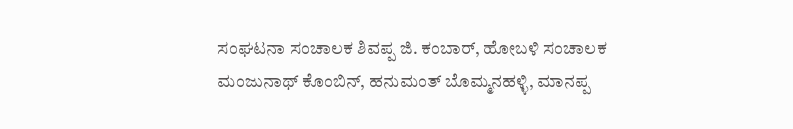ಸಂಘಟನಾ ಸಂಚಾಲಕ ಶಿವಪ್ಪ ಜಿ. ಕಂಬಾರ್, ಹೋಬಳಿ ಸಂಚಾಲಕ ಮಂಜುನಾಥ್ ಕೊಂಬಿನ್, ಹನುಮಂತ್ ಬೊಮ್ಮನಹಳ್ಳಿ, ಮಾನಪ್ಪ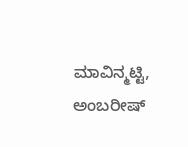ಮಾವಿನ್ಮಟ್ಟಿ, ಅಂಬರೀಷ್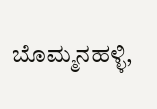ಬೊಮ್ಮನಹಳ್ಳಿ,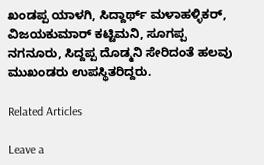ಖಂಡಪ್ಪ ಯಾಳಗಿ, ಸಿದ್ದಾರ್ಥ್ ಮಳಾಹಳ್ಳಿಕರ್, ವಿಜಯಕುಮಾರ್ ಕಟ್ಟಿಮನಿ, ಸೂಗಪ್ಪ ನಗನೂರು, ಸಿದ್ದಪ್ಪ ದೊಡ್ಮನಿ ಸೇರಿದಂತೆ ಹಲವು ಮುಖಂಡರು ಉಪಸ್ಥಿತರಿದ್ದರು.

Related Articles

Leave a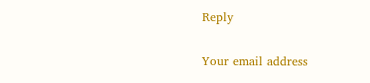Reply

Your email address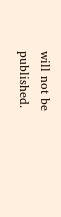will not be published.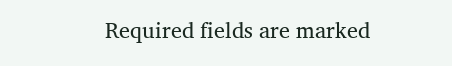Required fields are marked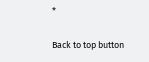*

Back to top button